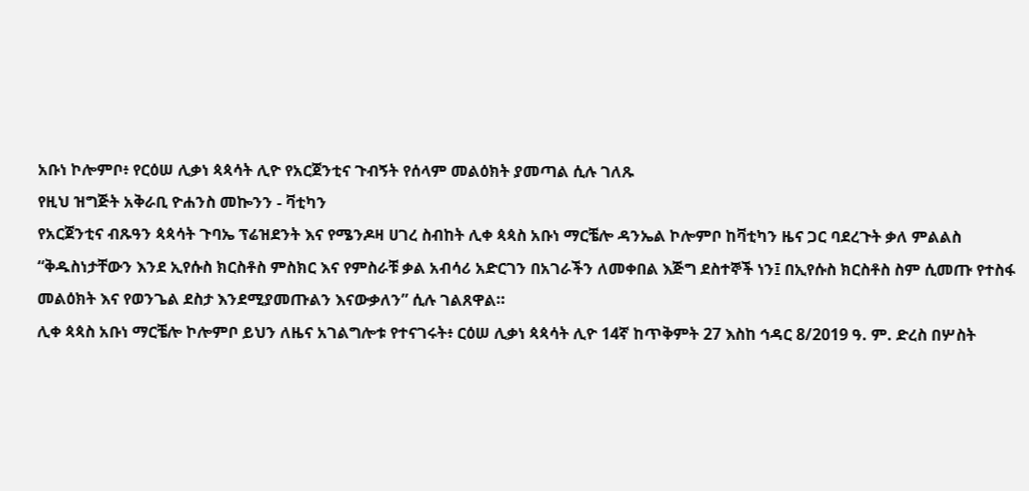አቡነ ኮሎምቦ፥ የርዕሠ ሊቃነ ጳጳሳት ሊዮ የአርጀንቲና ጉብኝት የሰላም መልዕክት ያመጣል ሲሉ ገለጹ
የዚህ ዝግጅት አቅራቢ ዮሐንስ መኰንን - ቫቲካን
የአርጀንቲና ብጹዓን ጳጳሳት ጉባኤ ፕሬዝደንት እና የሜንዶዛ ሀገረ ስብከት ሊቀ ጳጳስ አቡነ ማርቼሎ ዳንኤል ኮሎምቦ ከቫቲካን ዜና ጋር ባደረጉት ቃለ ምልልስ “ቅዱስነታቸውን እንደ ኢየሱስ ክርስቶስ ምስክር እና የምስራቹ ቃል አብሳሪ አድርገን በአገራችን ለመቀበል እጅግ ደስተኞች ነን፤ በኢየሱስ ክርስቶስ ስም ሲመጡ የተስፋ መልዕክት እና የወንጌል ደስታ እንደሚያመጡልን እናውቃለን” ሲሉ ገልጸዋል።
ሊቀ ጳጳስ አቡነ ማርቼሎ ኮሎምቦ ይህን ለዜና አገልግሎቱ የተናገሩት፥ ርዕሠ ሊቃነ ጳጳሳት ሊዮ 14ኛ ከጥቅምት 27 እስከ ኅዳር 8/2019 ዓ. ም. ድረስ በሦስት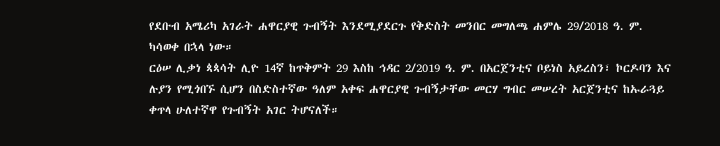የደቡብ አሜሪካ አገራት ሐዋርያዊ ጉብኝት እንደሚያደርጉ የቅድስት መንበር መግለጫ ሐምሌ 29/2018 ዓ. ም. ካሳወቀ በኋላ ነው።
ርዕሠ ሊቃነ ጳጳሳት ሊዮ 14ኛ ከጥቅምት 29 እስከ ኅዳር 2/2019 ዓ. ም. በአርጀንቲና ቦይነስ አይረስን፣ ኮርዶባን እና ሉያን የሚጎበኙ ሲሆን በስድስተኛው ዓለም አቀፍ ሐዋርያዊ ጉብኝታቸው መርሃ ግብር መሠረት አርጀንቲና ከኡራጓይ ቀጥላ ሁለተኛዋ የጉብኝት አገር ትሆናለች።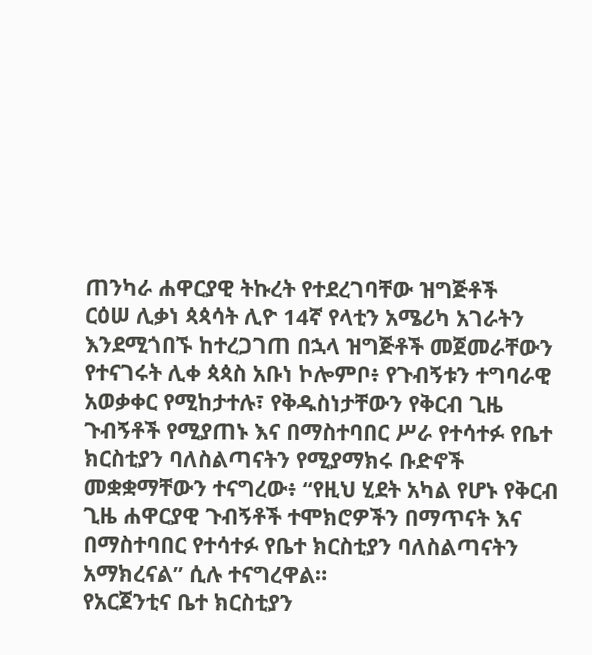ጠንካራ ሐዋርያዊ ትኩረት የተደረገባቸው ዝግጅቶች
ርዕሠ ሊቃነ ጳጳሳት ሊዮ 14ኛ የላቲን አሜሪካ አገራትን እንደሚጎበኙ ከተረጋገጠ በኋላ ዝግጅቶች መጀመራቸውን የተናገሩት ሊቀ ጳጳስ አቡነ ኮሎምቦ፥ የጉብኝቱን ተግባራዊ አወቃቀር የሚከታተሉ፣ የቅዱስነታቸውን የቅርብ ጊዜ ጉብኝቶች የሚያጠኑ እና በማስተባበር ሥራ የተሳተፉ የቤተ ክርስቲያን ባለስልጣናትን የሚያማክሩ ቡድኖች መቋቋማቸውን ተናግረው፥ “የዚህ ሂደት አካል የሆኑ የቅርብ ጊዜ ሐዋርያዊ ጉብኝቶች ተሞክሮዎችን በማጥናት እና በማስተባበር የተሳተፉ የቤተ ክርስቲያን ባለስልጣናትን አማክረናል” ሲሉ ተናግረዋል።
የአርጀንቲና ቤተ ክርስቲያን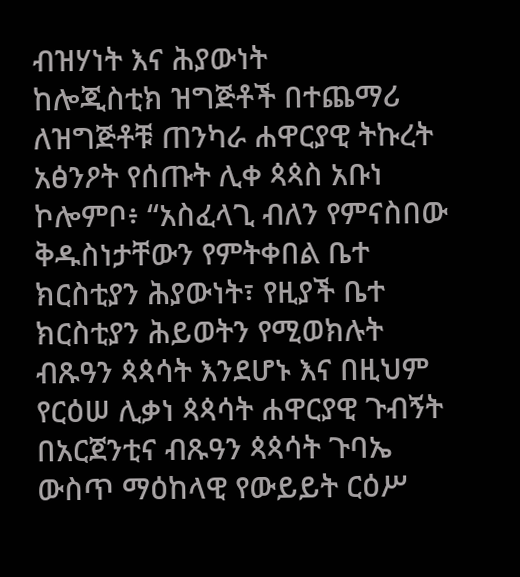ብዝሃነት እና ሕያውነት
ከሎጂስቲክ ዝግጅቶች በተጨማሪ ለዝግጅቶቹ ጠንካራ ሐዋርያዊ ትኩረት አፅንዖት የሰጡት ሊቀ ጳጳስ አቡነ ኮሎምቦ፥ “አስፈላጊ ብለን የምናስበው ቅዱስነታቸውን የምትቀበል ቤተ ክርስቲያን ሕያውነት፣ የዚያች ቤተ ክርስቲያን ሕይወትን የሚወክሉት ብጹዓን ጳጳሳት እንደሆኑ እና በዚህም የርዕሠ ሊቃነ ጳጳሳት ሐዋርያዊ ጉብኝት በአርጀንቲና ብጹዓን ጳጳሳት ጉባኤ ውስጥ ማዕከላዊ የውይይት ርዕሥ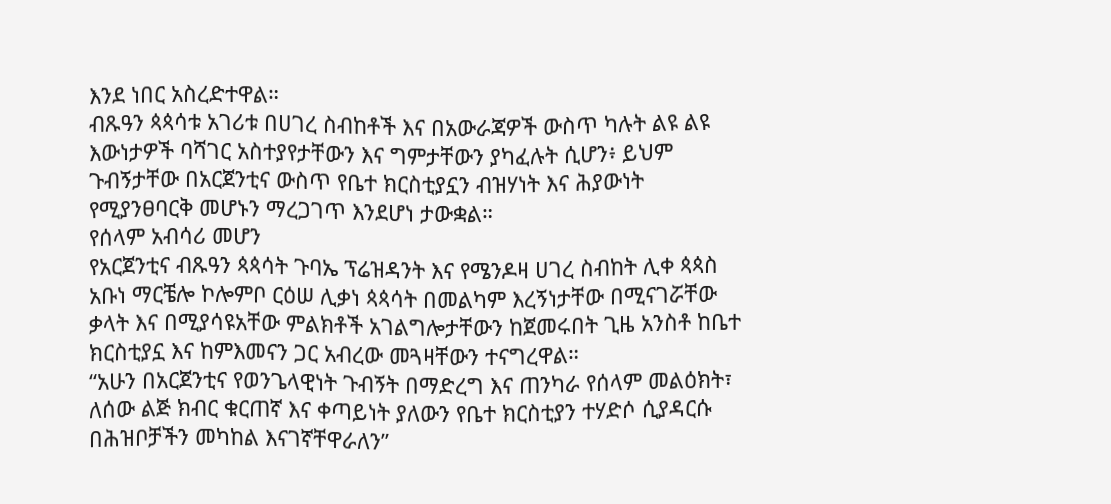እንደ ነበር አስረድተዋል።
ብጹዓን ጳጳሳቱ አገሪቱ በሀገረ ስብከቶች እና በአውራጃዎች ውስጥ ካሉት ልዩ ልዩ እውነታዎች ባሻገር አስተያየታቸውን እና ግምታቸውን ያካፈሉት ሲሆን፥ ይህም ጉብኝታቸው በአርጀንቲና ውስጥ የቤተ ክርስቲያኗን ብዝሃነት እና ሕያውነት የሚያንፀባርቅ መሆኑን ማረጋገጥ እንደሆነ ታውቋል።
የሰላም አብሳሪ መሆን
የአርጀንቲና ብጹዓን ጳጳሳት ጉባኤ ፕሬዝዳንት እና የሜንዶዛ ሀገረ ስብከት ሊቀ ጳጳስ አቡነ ማርቼሎ ኮሎምቦ ርዕሠ ሊቃነ ጳጳሳት በመልካም እረኝነታቸው በሚናገሯቸው ቃላት እና በሚያሳዩአቸው ምልክቶች አገልግሎታቸውን ከጀመሩበት ጊዜ አንስቶ ከቤተ ክርስቲያኗ እና ከምእመናን ጋር አብረው መጓዛቸውን ተናግረዋል።
“አሁን በአርጀንቲና የወንጌላዊነት ጉብኝት በማድረግ እና ጠንካራ የሰላም መልዕክት፣ ለሰው ልጅ ክብር ቁርጠኛ እና ቀጣይነት ያለውን የቤተ ክርስቲያን ተሃድሶ ሲያዳርሱ በሕዝቦቻችን መካከል እናገኛቸዋራለን”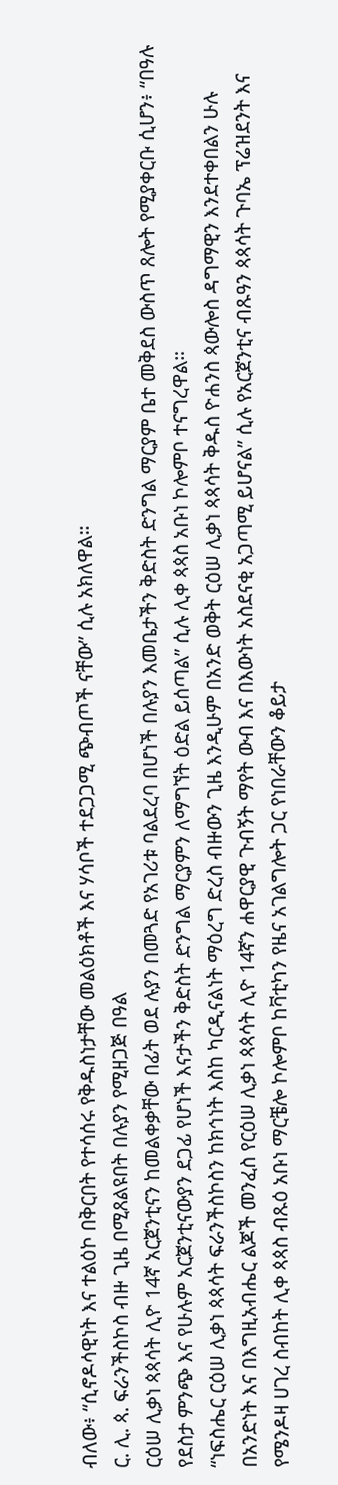ብለው፥ “ሲኖዶሳዊነት እና ተልዕኮ በቅርበት የተሳሰሩ የቅዱስነታቸው መልዕክቶች እና ሃሳቦች ተደጋጋሚ ጭብጦች ናቸው” ሲሉ አክለዋል።
ር. ሊ. ጳ. ፍራንችስኮስ ብዙ ጊዜ በሚጸልዩበት በሉያን የሚዘጋጅ በዓል
ርዕሠ ሊቃነ ጳጳሳት ሊዮ 14ኛ አርጀንቲናን ከመልቀቃቸው በፊት ወደ ሉያን በመጓድ የአገሪቱ ባልደረባ በሆነች በሉያን እመቤታችን ቅድስት ድንግል ማርያም ቤተ መቅደስ ውስጥ ጸሎት የሚያቀርቡ ሲሆን፥ “በዓሉ የደስታ ምንጭ እና የሁሉም አርጀንቲናውያን ደጋፊ የሆነች እናታችን ቅድስት ድንግል ማርያምን ለማግኘት ዕድል ይሰጣል” ሲሉ ሊቀ ጳጳስ አቡነ ኮሎምቦ ተናግረዋል።
“ነፍስሔር ርዕሠ ሊቃነ ጳጳሳት ፍራንችስኮስን ከክኅነት እስከ ካርዲናልነት ማዕረግ ድረስ ብዙውን ጊዜ እንዲሁም በአንድ ወቅት ርዕሠ ሊቃነ ጳጳሳት ቅዱስ ዮሐንስ ጳውሎስ ዳግማዊን እንደተቀበልን ሁሉ በአንድነት እና በእግዚአብሔር ልጆች መንፈስ የርዕሠ ሊቃነ ጳጳሳት ሊዮ 14ኛን ሐዋርያዊ ጉብኝት ማየት ውብ እና በእውነት አስደናቂ አጋጣሚ ይሆናል” ሲሉ የአርጀንቲና ብጹዓን ጳጳሳት ጉባኤ ፕሬዝደንት እና የሜንዶዛ ሀገረ ስብከት ሊቀ ጳጳስ ብጹዕ አቡነ ማርቼሎ ኮሎምቦ ከቫቲካን የዜና አገልግሎት ጋር የነበራቸውን ቆይታ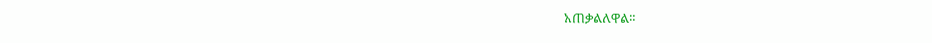አጠቃልለዋል።